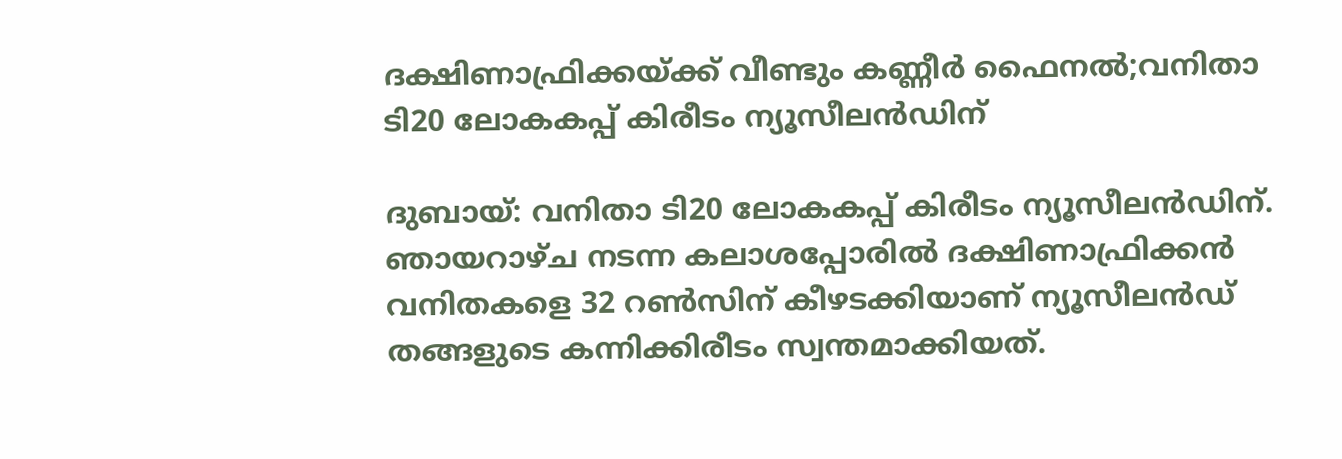ദക്ഷിണാഫ്രിക്കയ്ക്ക് വീണ്ടും കണ്ണീർ ഫൈനൽ;വനിതാ ടി20 ലോകകപ്പ് കിരീടം ന്യൂസീലൻഡിന്

ദുബായ്: വനിതാ ടി20 ലോകകപ്പ് കിരീടം ന്യൂസീലന്‍ഡിന്. ഞായറാഴ്ച നടന്ന കലാശപ്പോരില്‍ ദക്ഷിണാഫ്രിക്കന്‍ വനിതകളെ 32 റണ്‍സിന് കീഴടക്കിയാണ് ന്യൂസീലന്‍ഡ് തങ്ങളുടെ കന്നിക്കിരീടം സ്വന്തമാക്കിയത്.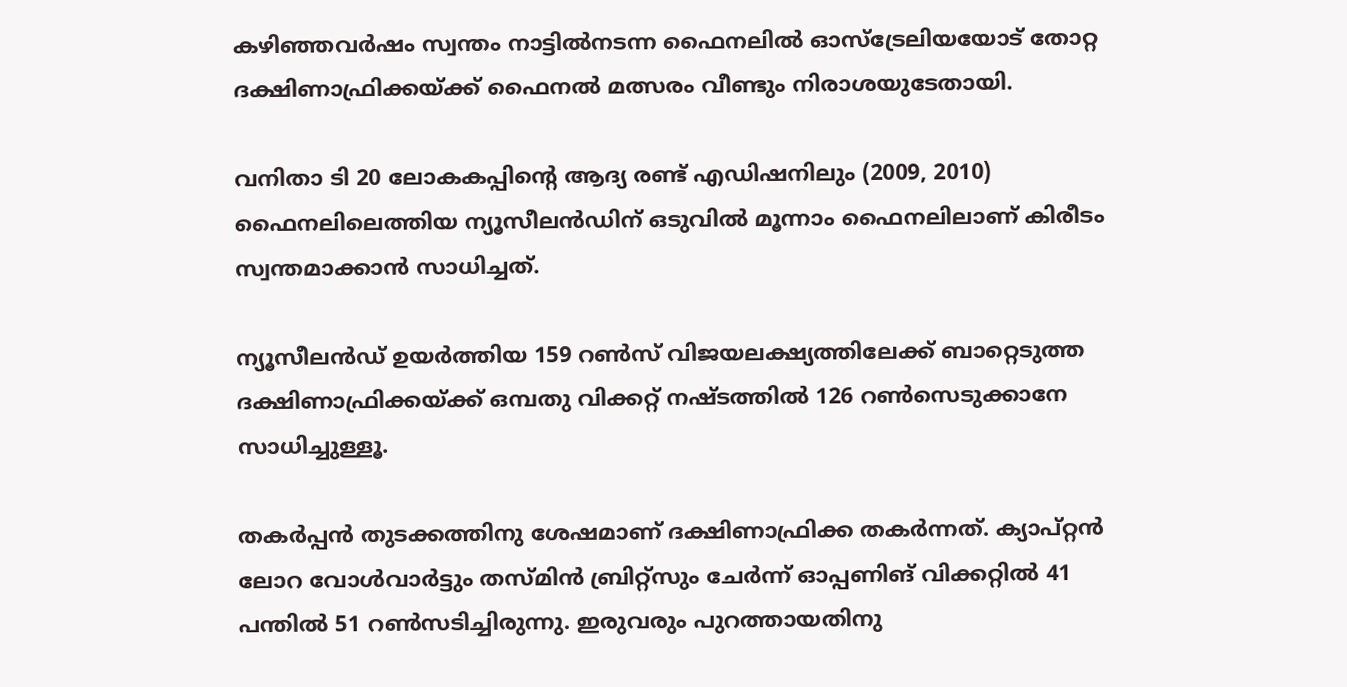കഴിഞ്ഞവര്‍ഷം സ്വന്തം നാട്ടില്‍നടന്ന ഫൈനലില്‍ ഓസ്ട്രേലിയയോട് തോറ്റ ദക്ഷിണാഫ്രിക്കയ്ക്ക് ഫൈനല്‍ മത്സരം വീണ്ടും നിരാശയുടേതായി.

വനിതാ ടി 20 ലോകകപ്പിന്റെ ആദ്യ രണ്ട് എഡിഷനിലും (2009, 2010) ഫൈനലിലെത്തിയ ന്യൂസീലന്‍ഡിന് ഒടുവില്‍ മൂന്നാം ഫൈനലിലാണ് കിരീടം സ്വന്തമാക്കാന്‍ സാധിച്ചത്.

ന്യൂസീലന്‍ഡ് ഉയര്‍ത്തിയ 159 റണ്‍സ് വിജയലക്ഷ്യത്തിലേക്ക് ബാറ്റെടുത്ത ദക്ഷിണാഫ്രിക്കയ്ക്ക് ഒമ്പതു വിക്കറ്റ് നഷ്ടത്തില്‍ 126 റണ്‍സെടുക്കാനേ സാധിച്ചുള്ളൂ.

തകര്‍പ്പന്‍ തുടക്കത്തിനു ശേഷമാണ് ദക്ഷിണാഫ്രിക്ക തകര്‍ന്നത്. ക്യാപ്റ്റന്‍ ലോറ വോള്‍വാര്‍ട്ടും തസ്മിന്‍ ബ്രിറ്റ്‌സും ചേര്‍ന്ന് ഓപ്പണിങ് വിക്കറ്റില്‍ 41 പന്തില്‍ 51 റണ്‍സടിച്ചിരുന്നു. ഇരുവരും പുറത്തായതിനു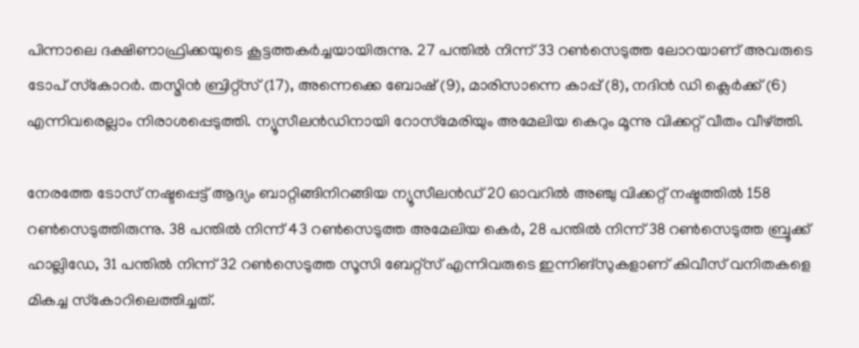പിന്നാലെ ദക്ഷിണാഫ്രിക്കയുടെ കൂട്ടത്തകര്‍ച്ചയായിരുന്നു. 27 പന്തില്‍ നിന്ന് 33 റണ്‍സെടുത്ത ലോറയാണ് അവരുടെ ടോപ് സ്‌കോറര്‍. തസ്മിന്‍ ബ്രിറ്റ്‌സ് (17), അന്നെക്കെ ബോഷ് (9), മാരിസാന്നെ കാപ്പ് (8), നദിന്‍ ഡി ക്ലെര്‍ക്ക് (6) എന്നിവരെല്ലാം നിരാശപ്പെടുത്തി. ന്യൂസീലന്‍ഡിനായി റോസ്‌മേരിയും അമേലിയ കെറും മൂന്നു വിക്കറ്റ് വീതം വീഴ്ത്തി.

നേരത്തേ ടോസ് നഷ്ടപ്പെട്ട് ആദ്യം ബാറ്റിങ്ങിനിറങ്ങിയ ന്യൂസീലന്‍ഡ് 20 ഓവറില്‍ അഞ്ചു വിക്കറ്റ് നഷ്ടത്തില്‍ 158 റണ്‍സെടുത്തിരുന്നു. 38 പന്തില്‍ നിന്ന് 43 റണ്‍സെടുത്ത അമേലിയ കെര്‍, 28 പന്തില്‍ നിന്ന് 38 റണ്‍സെടുത്ത ബ്രൂക്ക് ഹാല്ലിഡേ, 31 പന്തില്‍ നിന്ന് 32 റണ്‍സെടുത്ത സൂസി ബേറ്റ്‌സ് എന്നിവരുടെ ഇന്നിങ്‌സുകളാണ് കിവീസ് വനിതകളെ മികച്ച സ്‌കോറിലെത്തിച്ചത്.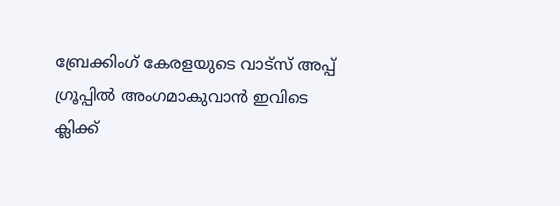ബ്രേക്കിംഗ് കേരളയുടെ വാട്സ് അപ്പ് ഗ്രൂപ്പിൽ അംഗമാകുവാൻ ഇവിടെ ക്ലിക്ക്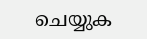ചെയ്യുക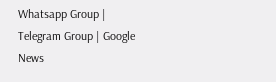Whatsapp Group | Telegram Group | Google News